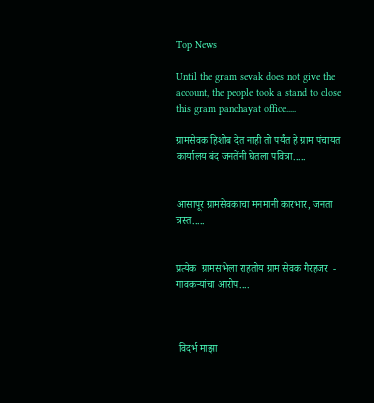Top News

Until the gram sevak does not give the account, the people took a stand to close this gram panchayat office.....

ग्रामसेवक हिशोब देत नाही तो पर्यंत हे ग्राम पंचायत कार्यालय बंद जनतेंनी घेतला पवित्रा.....


आसापूर ग्रामसेवकाचा मनमानी कारभार, जनता त्रस्त.....


प्रत्येक  ग्रामसभेला राहतोय ग्राम सेवक गैरहजर  - गावकऱ्यांचा आरोप....



 विदर्भ माझा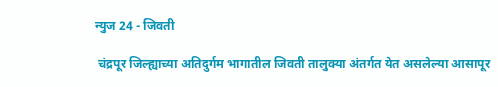न्युज 24 - जिवती

 चंद्रपूर जिल्ह्याच्या अतिदुर्गम भागातील जिवती तालुक्या अंतर्गत येत असलेल्या आसापूर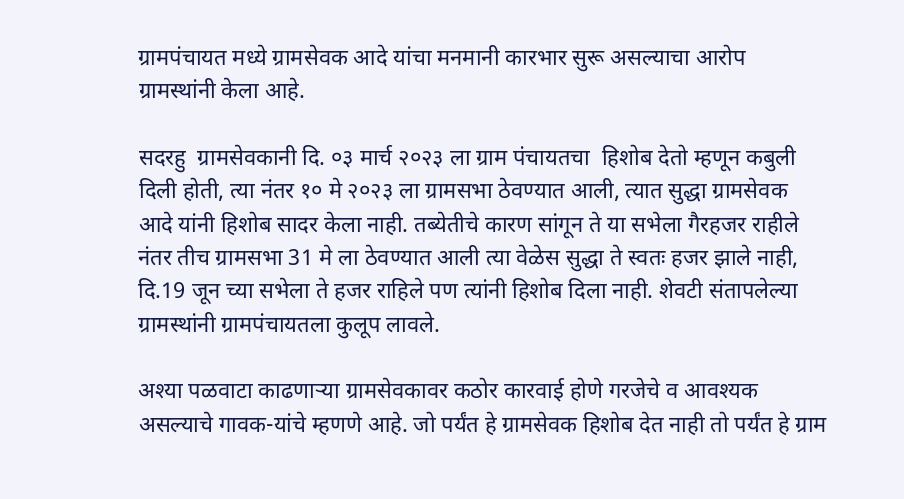ग्रामपंचायत मध्ये ग्रामसेवक आदे यांचा मनमानी कारभार सुरू असल्याचा आरोप ग्रामस्थांनी केला आहे.

सदरहु  ग्रामसेवकानी दि. ०३ मार्च २०२३ ला ग्राम पंचायतचा  हिशोब देतो म्हणून कबुली दिली होती, त्या नंतर १० मे २०२३ ला ग्रामसभा ठेवण्यात आली, त्यात सुद्धा ग्रामसेवक आदे यांनी हिशोब सादर केला नाही. तब्येतीचे कारण सांगून ते या सभेला गैरहजर राहीले नंतर तीच ग्रामसभा 31 मे ला ठेवण्यात आली त्या वेळेस सुद्धा ते स्वतः हजर झाले नाही, दि.19 जून च्या सभेला ते हजर राहिले पण त्यांनी हिशोब दिला नाही. शेवटी संतापलेल्या ग्रामस्थांनी ग्रामपंचायतला कुलूप लावले.

अश्या पळवाटा काढणाऱ्या ग्रामसेवकावर कठोर कारवाई होणे गरजेचे व आवश्यक असल्याचे गावक-यांचे म्हणणे आहे. जो पर्यंत हे ग्रामसेवक हिशोब देत नाही तो पर्यंत हे ग्राम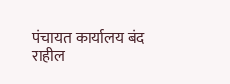पंचायत कार्यालय बंद राहील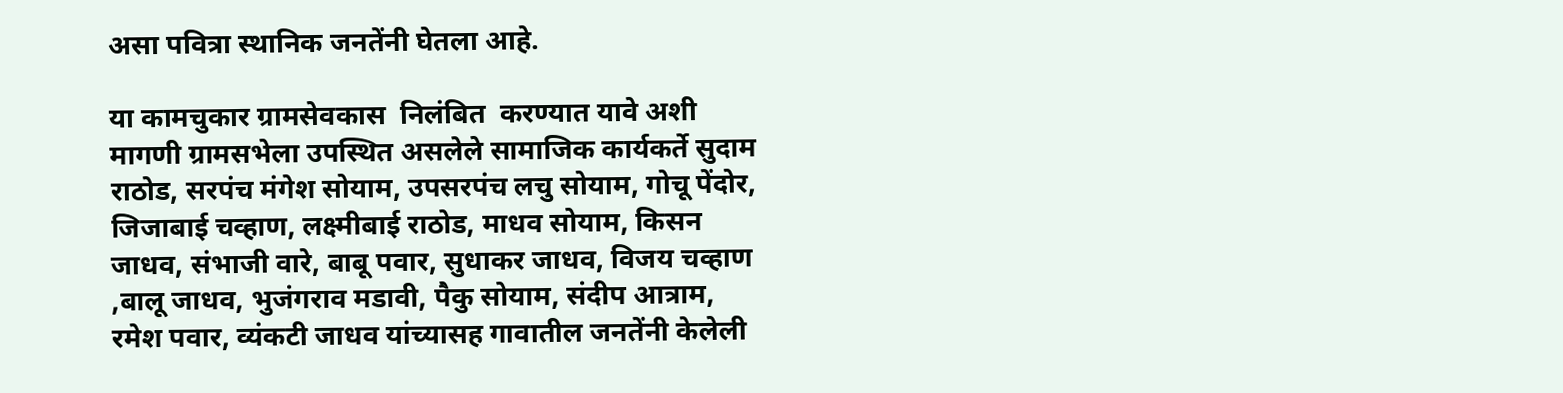असा पवित्रा स्थानिक जनतेंनी घेतला आहे.

या कामचुकार ग्रामसेवकास  निलंबित  करण्यात यावे अशी  मागणी ग्रामसभेला उपस्थित असलेले सामाजिक कार्यकर्ते सुदाम राठोड, सरपंच मंगेश सोयाम, उपसरपंच लचु सोयाम, गोचू पेंदोर, जिजाबाई चव्हाण, लक्ष्मीबाई राठोड, माधव सोयाम, किसन जाधव, संभाजी वारे, बाबू पवार, सुधाकर जाधव, विजय चव्हाण ,बालू जाधव, भुजंगराव मडावी, पैकु सोयाम, संदीप आत्राम, रमेश पवार, व्यंकटी जाधव यांच्यासह गावातील जनतेंनी केलेली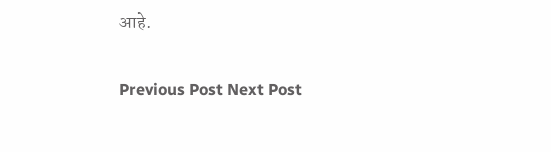आहे.

Previous Post Next Post